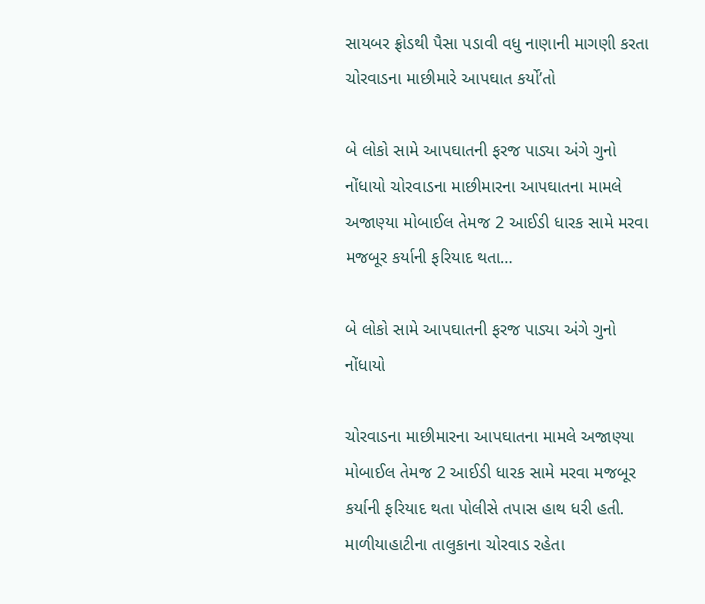સાયબર ફ્રોડથી પૈસા પડાવી વધુ નાણાની માગણી કરતા ચોરવાડના માછીમારે આપઘાત કર્યો’તો

બે લોકો સામે આપઘાતની ફરજ પાડ્યા અંગે ગુનો નોંધાયો ચોરવાડના માછીમારના આપઘાતના મામલે અજાણ્યા મોબાઈલ તેમજ 2 આઈડી ધારક સામે મરવા મજબૂર કર્યાની ફરિયાદ થતા…

બે લોકો સામે આપઘાતની ફરજ પાડ્યા અંગે ગુનો નોંધાયો

ચોરવાડના માછીમારના આપઘાતના મામલે અજાણ્યા મોબાઈલ તેમજ 2 આઈડી ધારક સામે મરવા મજબૂર કર્યાની ફરિયાદ થતા પોલીસે તપાસ હાથ ધરી હતી. માળીયાહાટીના તાલુકાના ચોરવાડ રહેતા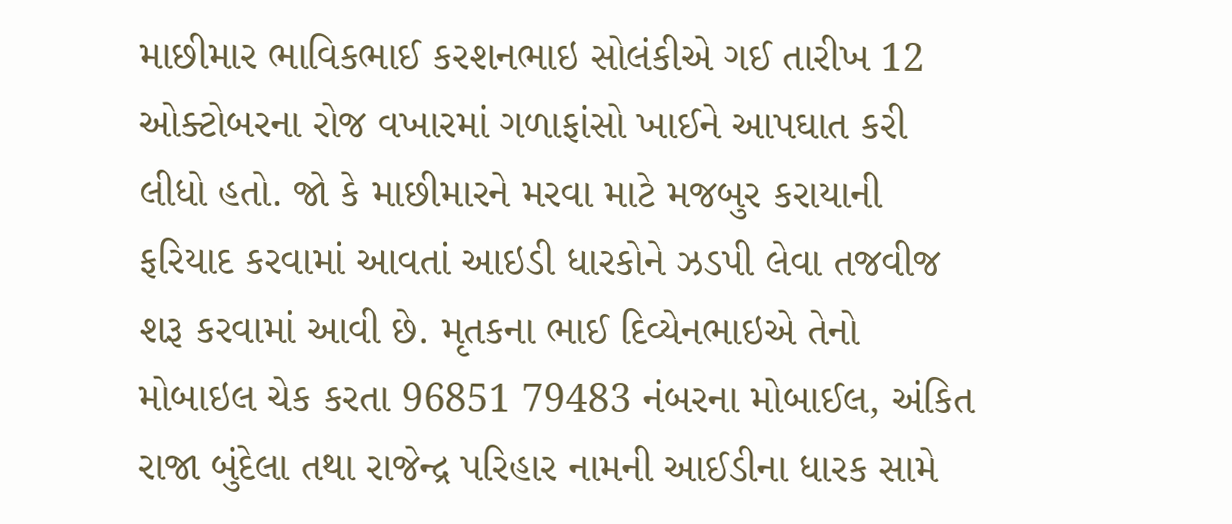માછીમાર ભાવિકભાઈ કરશનભાઇ સોલંકીએ ગઈ તારીખ 12 ઓક્ટોબરના રોજ વખારમાં ગળાફાંસો ખાઈને આપઘાત કરી લીધો હતો. જો કે માછીમારને મરવા માટે મજબુર કરાયાની ફરિયાદ કરવામાં આવતાં આઇડી ધારકોને ઝડપી લેવા તજવીજ શરૂ કરવામાં આવી છે. મૃતકના ભાઈ દિવ્યેનભાઇએ તેનો મોબાઇલ ચેક કરતા 96851 79483 નંબરના મોબાઈલ, અંકિત રાજા બુંદેલા તથા રાજેન્દ્ર પરિહાર નામની આઈડીના ધારક સામે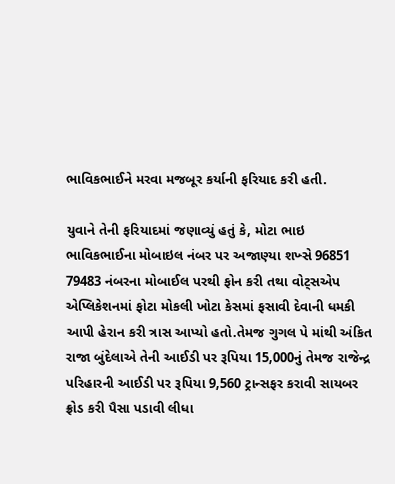ભાવિકભાઈને મરવા મજબૂર કર્યાની ફરિયાદ કરી હતી.

યુવાને તેની ફરિયાદમાં જણાવ્યું હતું કે, મોટા ભાઇ ભાવિકભાઈના મોબાઇલ નંબર પર અજાણ્યા શખ્સે 96851 79483 નંબરના મોબાઈલ પરથી ફોન કરી તથા વોટ્સએપ એપ્લિકેશનમાં ફોટા મોકલી ખોટા કેસમાં ફસાવી દેવાની ધમકી આપી હેરાન કરી ત્રાસ આપ્યો હતો.તેમજ ગુગલ પે માંથી અંકિત રાજા બુંદેલાએ તેની આઈડી પર રૂપિયા 15,000નું તેમજ રાજેન્દ્ર પરિહારની આઈડી પર રૂપિયા 9,560 ટ્રાન્સફર કરાવી સાયબર ફ્રોડ કરી પૈસા પડાવી લીધા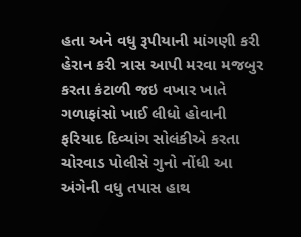હતા અને વધુ રૂપીયાની માંગણી કરી હેરાન કરી ત્રાસ આપી મરવા મજબુર કરતા કંટાળી જઇ વખાર ખાતે ગળાફાંસો ખાઈ લીધો હોવાની ફરિયાદ દિવ્યાંગ સોલંકીએ કરતા ચોરવાડ પોલીસે ગુનો નોંધી આ અંગેની વધુ તપાસ હાથ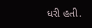ધરી હતી.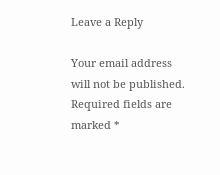Leave a Reply

Your email address will not be published. Required fields are marked *